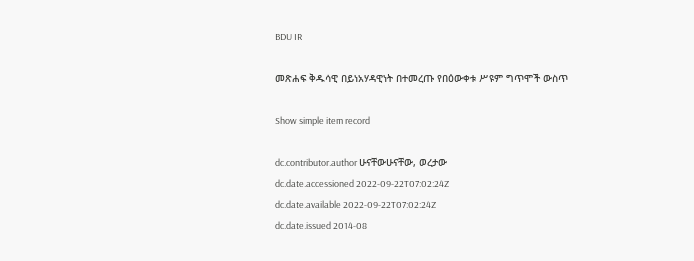BDU IR

መጽሐፍ ቅዱሳዊ በይነአሃዳዊነት በተመረጡ የበዕውቀቱ ሥዩም ግጥሞች ውስጥ

Show simple item record

dc.contributor.author ሁናቸውሁናቸው, ወረታው
dc.date.accessioned 2022-09-22T07:02:24Z
dc.date.available 2022-09-22T07:02:24Z
dc.date.issued 2014-08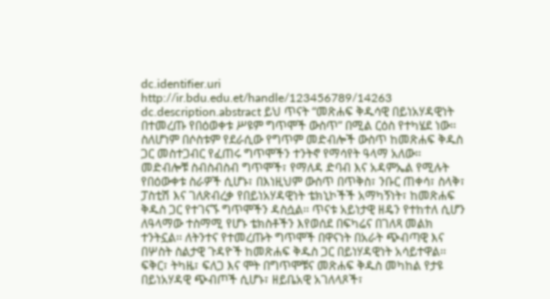dc.identifier.uri http://ir.bdu.edu.et/handle/123456789/14263
dc.description.abstract ይህ ጥናት “መጽሐፍ ቅዱሳዊ በይነአሃዳዊነት በተመረጡ የበዕወቀቱ ሥዩም ግጥሞች ውስጥ” በሚል ርዕስ የተካሄደ ነው፡፡ ስለሆነም በሶስቱም የደራሲው የግጥም መድብሎች ውስጥ ከመጽሐፍ ቅዱስ ጋር መስተጋብር የፈጠሩ ግጥሞችን ተንትኖ የማሳየት ዓላማ አለው፡፡ መድብሎቹ ስብስብስብ ግጥሞች፣ የማለዳ ድባብ እና አዳምኤል የሚሉት የበዕውቀቱ ስራዎች ሲሆኑ፣ በእነዚህም ውስጥ በጥቅስ፣ ንቡር ጠቀሳ፣ ስላቅ፣ ፓስቲሽ እና ገለጽብረቃ የበይነአሃዳዊነት ቴክኒኮችች አማካኝነት፣ ከመጽሐፍ ቅዱስ ጋር የተገናኙ ግጥሞችን ዳስሷል፡፡ ጥናቱ አይነታዊ ዘዴን የተከተለ ሲሆን ለዓላማው ተስማሚ የሆኑ ቴክስቶችን እየወሰደ በፍካሬና በገለጻ መልክ ተንትኗል፡፡ ለትንተና የተመረጡት ግጥሞች በዋናነት በአራት ጭብጣዊ እና በሦስት ስልታዊ ጉዳዮች ከመጽሐፍ ቅዱስ ጋር በይነሃዳዊነት አሳይተዋል፡፡ ፍቅር፣ ትካዜ፣ ፍለጋ እና ሞት በግጥሞቹና መጽሐፍ ቅዱስ መካከል የታዩ በይነአሃዳዊ ጭብጦች ሲሆኑ፣ ዘይቤአዊ አገለላጾች፣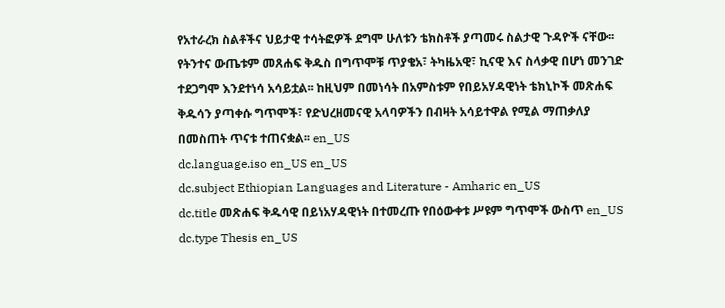የአተራረክ ስልቶችና ህይታዊ ተሳትፎዎች ደግሞ ሁለቱን ቴክስቶች ያጣመሩ ስልታዊ ጉዳዮች ናቸው፡፡ የትንተና ውጤቱም መጸሐፍ ቅዱስ በግጥሞቹ ጥያቄአ፣ ትካዜአዊ፣ ኪናዊ እና ስላቃዊ በሆነ መንገድ ተደጋግሞ እንደተነሳ አሳይቷል፡፡ ከዚህም በመነሳት በአምስቱም የበይአሃዳዊነት ቴክኒኮች መጽሐፍ ቅዱሳን ያጣቀሱ ግጥሞች፣ የድህረዘመናዊ አላባዎችን በብዛት አሳይተዋል የሚል ማጠቃለያ በመስጠት ጥናቱ ተጠናቋል፡፡ en_US
dc.language.iso en_US en_US
dc.subject Ethiopian Languages and Literature - Amharic en_US
dc.title መጽሐፍ ቅዱሳዊ በይነአሃዳዊነት በተመረጡ የበዕውቀቱ ሥዩም ግጥሞች ውስጥ en_US
dc.type Thesis en_US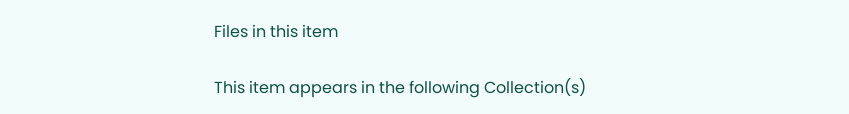Files in this item

This item appears in the following Collection(s)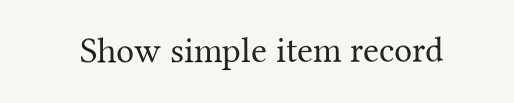Show simple item record